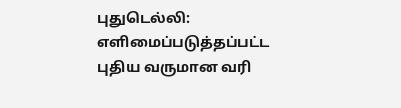புதுடெல்லி: எளிமைப்படுத்தப்பட்ட புதிய வருமான வரி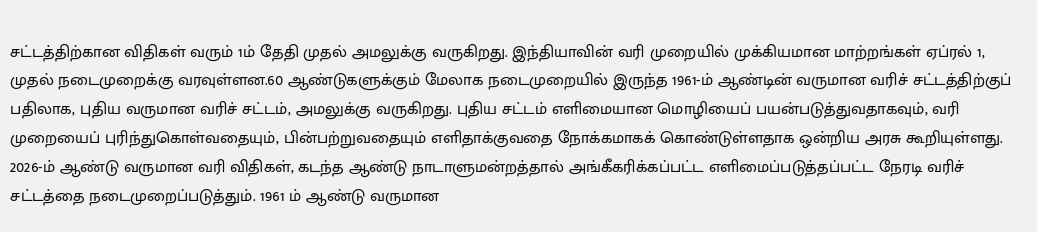சட்டத்திற்கான விதிகள் வரும் 1ம் தேதி முதல் அமலுக்கு வருகிறது. இந்தியாவின் வரி முறையில் முக்கியமான மாற்றங்கள் ஏப்ரல் 1, முதல் நடைமுறைக்கு வரவுள்ளன.60 ஆண்டுகளுக்கும் மேலாக நடைமுறையில் இருந்த 1961-ம் ஆண்டின் வருமான வரிச் சட்டத்திற்குப் பதிலாக, புதிய வருமான வரிச் சட்டம், அமலுக்கு வருகிறது. புதிய சட்டம் எளிமையான மொழியைப் பயன்படுத்துவதாகவும், வரி முறையைப் புரிந்துகொள்வதையும், பின்பற்றுவதையும் எளிதாக்குவதை நோக்கமாகக் கொண்டுள்ளதாக ஒன்றிய அரசு கூறியுள்ளது.
2026-ம் ஆண்டு வருமான வரி விதிகள், கடந்த ஆண்டு நாடாளுமன்றத்தால் அங்கீகரிக்கப்பட்ட எளிமைப்படுத்தப்பட்ட நேரடி வரிச் சட்டத்தை நடைமுறைப்படுத்தும். 1961 ம் ஆண்டு வருமான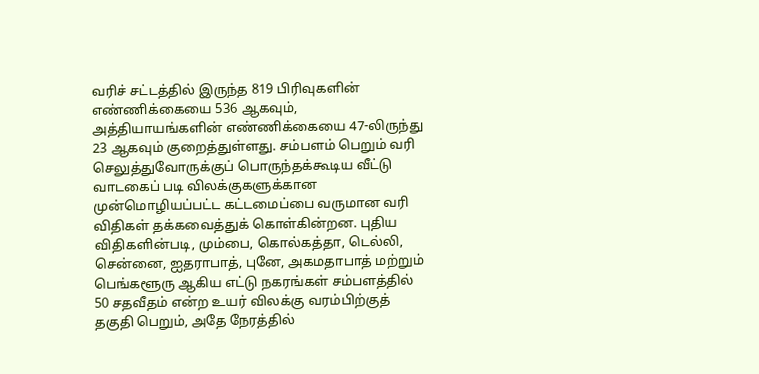வரிச் சட்டத்தில் இருந்த 819 பிரிவுகளின் எண்ணிக்கையை 536 ஆகவும், அத்தியாயங்களின் எண்ணிக்கையை 47-லிருந்து 23 ஆகவும் குறைத்துள்ளது. சம்பளம் பெறும் வரி செலுத்துவோருக்குப் பொருந்தக்கூடிய வீட்டு வாடகைப் படி விலக்குகளுக்கான முன்மொழியப்பட்ட கட்டமைப்பை வருமான வரி விதிகள் தக்கவைத்துக் கொள்கின்றன. புதிய விதிகளின்படி, மும்பை, கொல்கத்தா, டெல்லி, சென்னை, ஐதராபாத், புனே, அகமதாபாத் மற்றும் பெங்களூரு ஆகிய எட்டு நகரங்கள் சம்பளத்தில் 50 சதவீதம் என்ற உயர் விலக்கு வரம்பிற்குத் தகுதி பெறும், அதே நேரத்தில்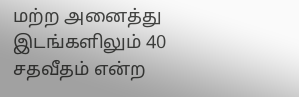மற்ற அனைத்து இடங்களிலும் 40 சதவீதம் என்ற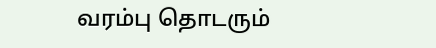வரம்பு தொடரும்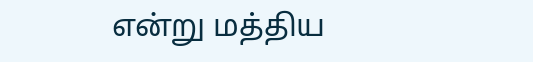என்று மத்திய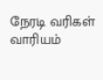நேரடி வரிகள் வாரியம்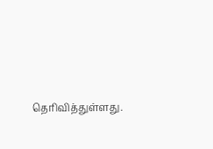தெரிவித்துள்ளது.